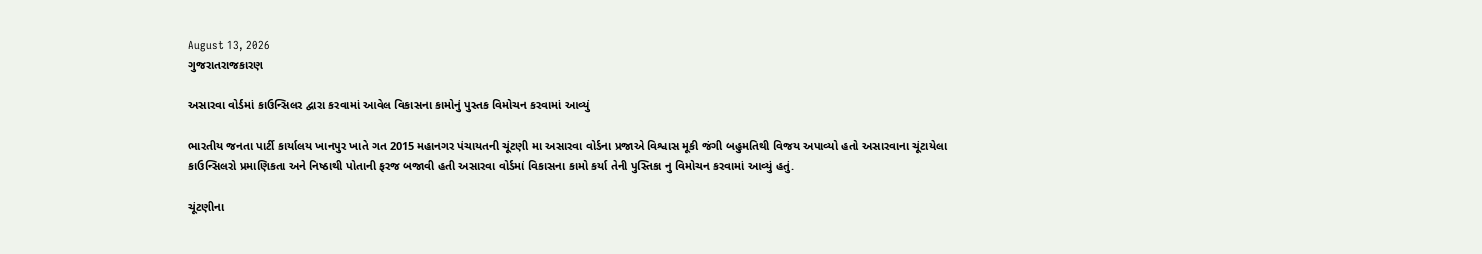August 13, 2026
ગુજરાતરાજકારણ

અસારવા વોર્ડમાં કાઉન્સિલર દ્વારા કરવામાં આવેલ વિકાસના કામોનું પુસ્તક વિમોચન કરવામાં આવ્યું

ભારતીય જનતા પાર્ટી કાર્યાલય ખાનપુર ખાતે ગત 2015 મહાનગર પંચાયતની ચૂંટણી મા અસારવા વોર્ડના પ્રજાએ વિશ્વાસ મૂકી જંગી બહુમતિથી વિજય અપાવ્યો હતો અસારવાના ચૂંટાયેલા કાઉન્સિલરો પ્રમાણિકતા અને નિષ્ઠાથી પોતાની ફરજ બજાવી હતી અસારવા વોર્ડમાં વિકાસના કામો કર્યા તેની પુસ્તિકા નુ વિમોચન કરવામાં આવ્યું હતું.

ચૂંટણીના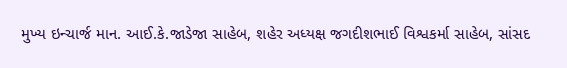મુખ્ય ઇન્ચાર્જ માન. આઈ.કે.જાડેજા સાહેબ, શહેર અધ્યક્ષ જગદીશભાઈ વિશ્વકર્મા સાહેબ, સાંસદ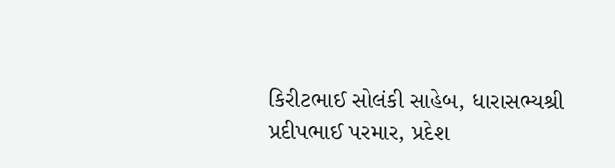કિરીટભાઈ સોલંકી સાહેબ, ધારાસભ્યશ્રી પ્રદીપભાઈ પરમાર, પ્રદેશ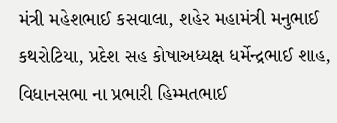મંત્રી મહેશભાઈ કસવાલા, શહેર મહામંત્રી મનુભાઈ કથરોટિયા, પ્રદેશ સહ કોષાઅધ્યક્ષ ધર્મેન્દ્રભાઈ શાહ, વિધાનસભા ના પ્રભારી હિમ્મતભાઈ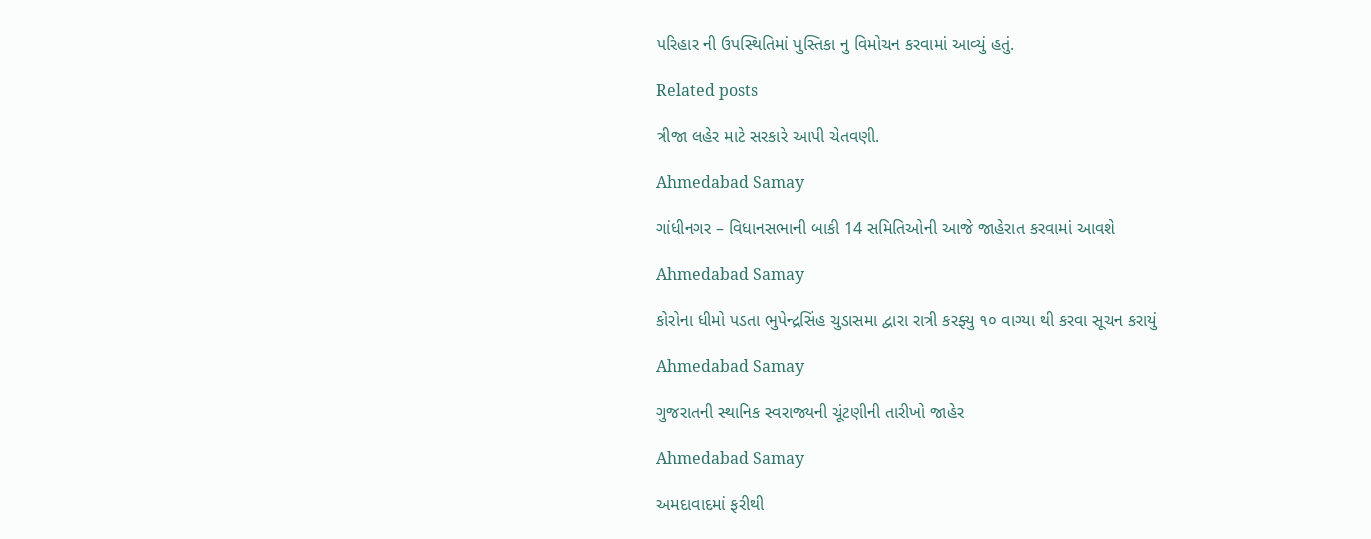પરિહાર ની ઉપસ્થિતિમાં પુસ્તિકા નુ વિમોચન કરવામાં આવ્યું હતું.

Related posts

ત્રીજા લહેર માટે સરકારે આપી ચેતવણી.

Ahmedabad Samay

ગાંધીનગર – વિધાનસભાની બાકી 14 સમિતિઓની આજે જાહેરાત કરવામાં આવશે

Ahmedabad Samay

કોરોના ધીમો પડતા ભુપેન્દ્રસિંહ ચુડાસમા દ્વારા રાત્રી કરફ્યુ ૧૦ વાગ્યા થી કરવા સૂચન કરાયું

Ahmedabad Samay

ગુજરાતની સ્થાનિક સ્વરાજ્યની ચૂંટણીની તારીખો જાહેર

Ahmedabad Samay

અમદાવાદમાં ફરીથી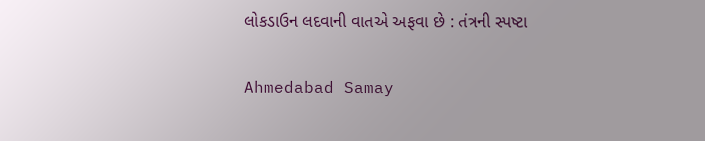લોકડાઉન લદવાની વાતએ અફવા છે : તંત્રની સ્પષ્ટા

Ahmedabad Samay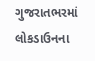ગુજરાતભરમાં લોકડાઉનના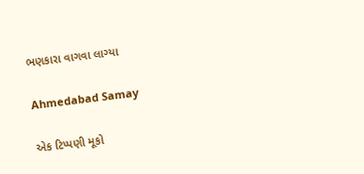ભણકારા વાગવા લાગ્યા

Ahmedabad Samay

એક ટિપ્પણી મૂકો